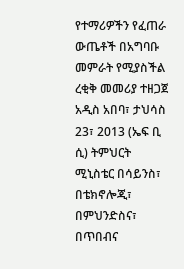የተማሪዎችን የፈጠራ ውጤቶች በአግባቡ መምራት የሚያስችል ረቂቅ መመሪያ ተዘጋጀ
አዲስ አበባ፣ ታህሳስ 23፣ 2013 (ኤፍ ቢ ሲ) ትምህርት ሚኒስቴር በሳይንስ፣ በቴክኖሎጂ፣ በምህንድስና፣ በጥበብና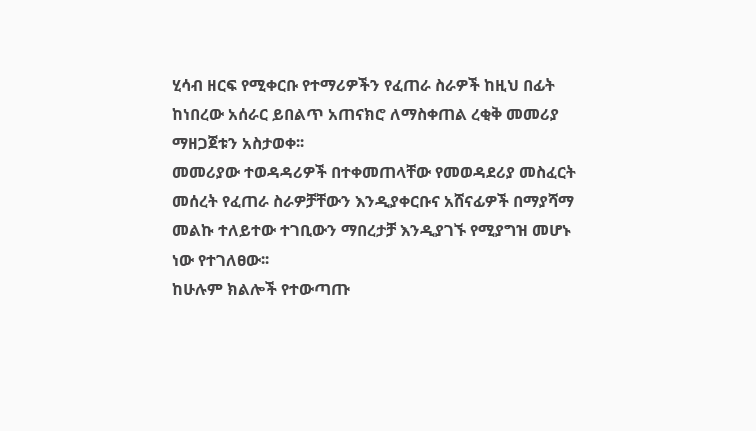ሂሳብ ዘርፍ የሚቀርቡ የተማሪዎችን የፈጠራ ስራዎች ከዚህ በፊት ከነበረው አሰራር ይበልጥ አጠናክሮ ለማስቀጠል ረቂቅ መመሪያ ማዘጋጀቱን አስታወቀ፡፡
መመሪያው ተወዳዳሪዎች በተቀመጠላቸው የመወዳደሪያ መስፈርት መሰረት የፈጠራ ስራዎቻቸውን እንዲያቀርቡና አሸናፊዎች በማያሻማ መልኩ ተለይተው ተገቢውን ማበረታቻ እንዲያገኙ የሚያግዝ መሆኑ ነው የተገለፀው፡፡
ከሁሉም ክልሎች የተውጣጡ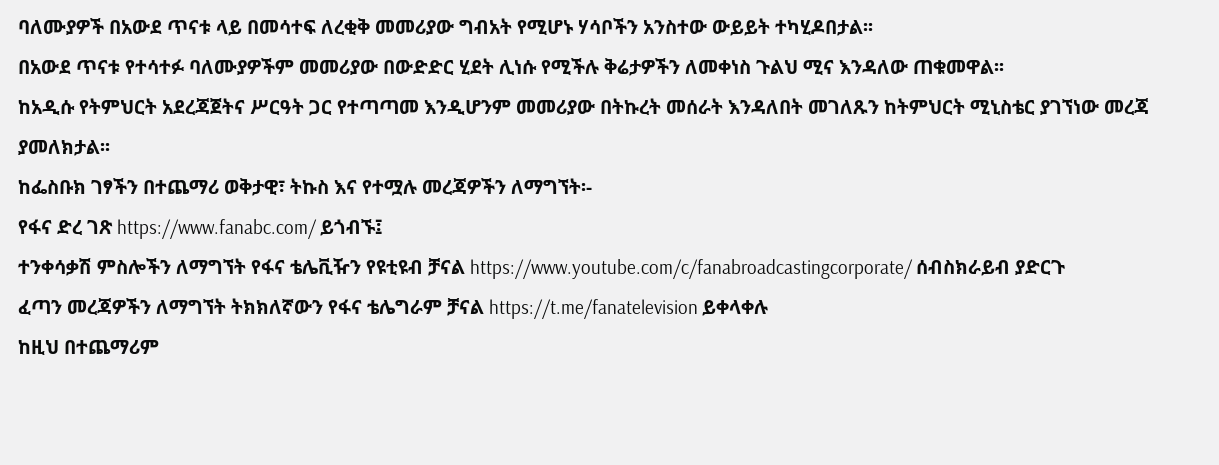ባለሙያዎች በአውደ ጥናቱ ላይ በመሳተፍ ለረቂቅ መመሪያው ግብአት የሚሆኑ ሃሳቦችን አንስተው ውይይት ተካሂዶበታል፡፡
በአውደ ጥናቱ የተሳተፉ ባለሙያዎችም መመሪያው በውድድር ሂደት ሊነሱ የሚችሉ ቅሬታዎችን ለመቀነስ ጉልህ ሚና እንዳለው ጠቁመዋል፡፡
ከአዲሱ የትምህርት አደረጃጀትና ሥርዓት ጋር የተጣጣመ እንዲሆንም መመሪያው በትኩረት መሰራት እንዳለበት መገለጹን ከትምህርት ሚኒስቴር ያገኘነው መረጃ ያመለክታል፡፡
ከፌስቡክ ገፃችን በተጨማሪ ወቅታዊ፣ ትኩስ እና የተሟሉ መረጃዎችን ለማግኘት፡-
የፋና ድረ ገጽ https://www.fanabc.com/ ይጎብኙ፤
ተንቀሳቃሽ ምስሎችን ለማግኘት የፋና ቴሌቪዥን የዩቲዩብ ቻናል https://www.youtube.com/c/fanabroadcastingcorporate/ ሰብስክራይብ ያድርጉ
ፈጣን መረጃዎችን ለማግኘት ትክክለኛውን የፋና ቴሌግራም ቻናል https://t.me/fanatelevision ይቀላቀሉ
ከዚህ በተጨማሪም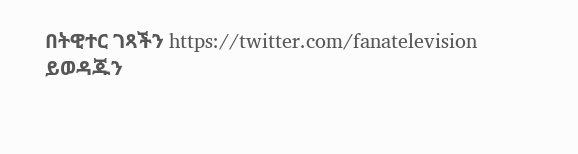በትዊተር ገጻችን https://twitter.com/fanatelevision ይወዳጁን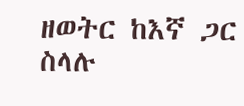ዘወትር ከእኛ ጋር ስላሉ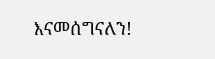እናመሰግናለን!